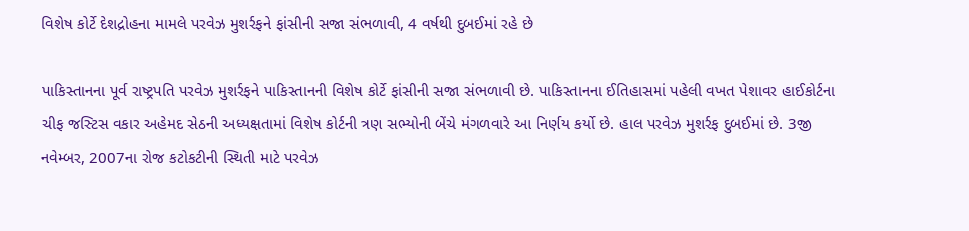વિશેષ કોર્ટે દેશદ્રોહના મામલે પરવેઝ મુશર્રફને ફાંસીની સજા સંભળાવી, 4 વર્ષથી દુબઈમાં રહે છે

પાકિસ્તાનના પૂર્વ રાષ્ટ્રપતિ પરવેઝ મુશર્રફને પાકિસ્તાનની વિશેષ કોર્ટે ફાંસીની સજા સંભળાવી છે. પાકિસ્તાનના ઈતિહાસમાં પહેલી વખત પેશાવર હાઈકોર્ટના ચીફ જસ્ટિસ વકાર અહેમદ સેઠની અધ્યક્ષતામાં વિશેષ કોર્ટની ત્રણ સભ્યોની બેંચે મંગળવારે આ નિર્ણય કર્યો છે. હાલ પરવેઝ મુશર્રફ દુબઈમાં છે. 3જી નવેમ્બર, 2007ના રોજ કટોકટીની સ્થિતી માટે પરવેઝ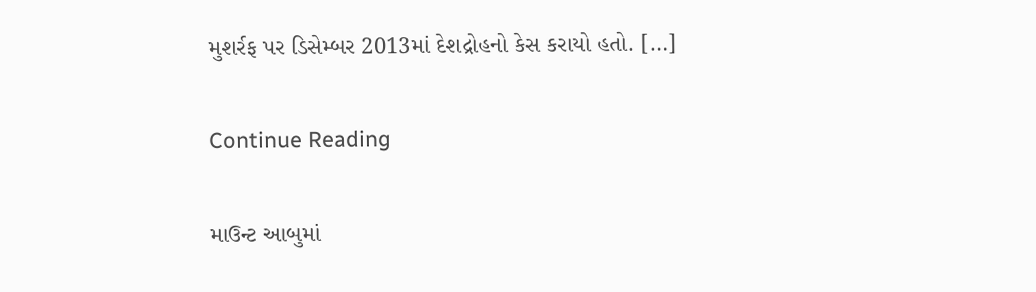મુશર્રફ પર ડિસેમ્બર 2013માં દેશદ્રોહનો કેસ કરાયો હતો. […]

Continue Reading

માઉન્ટ આબુમાં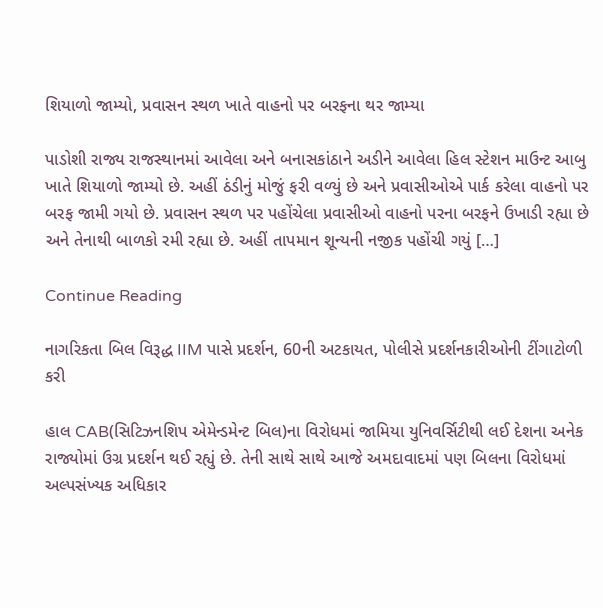શિયાળો જામ્યો, પ્રવાસન સ્થળ ખાતે વાહનો પર બરફના થર જામ્યા

પાડોશી રાજ્ય રાજસ્થાનમાં આવેલા અને બનાસકાંઠાને અડીને આવેલા હિલ સ્ટેશન માઉન્ટ આબુ ખાતે શિયાળો જામ્યો છે. અહીં ઠંડીનું મોજું ફરી વળ્યું છે અને પ્રવાસીઓએ પાર્ક કરેલા વાહનો પર બરફ જામી ગયો છે. પ્રવાસન સ્થળ પર પહોંચેલા પ્રવાસીઓ વાહનો પરના બરફને ઉખાડી રહ્યા છે અને તેનાથી બાળકો રમી રહ્યા છે. અહીં તાપમાન શૂન્યની નજીક પહોંચી ગયું […]

Continue Reading

નાગરિકતા બિલ વિરૂદ્ધ IIM પાસે પ્રદર્શન, 60ની અટકાયત, પોલીસે પ્રદર્શનકારીઓની ટીંગાટોળી કરી

હાલ CAB(સિટિઝનશિપ એમેન્ડમેન્ટ બિલ)ના વિરોધમાં જામિયા યુનિવર્સિટીથી લઈ દેશના અનેક રાજ્યોમાં ઉગ્ર પ્રદર્શન થઈ રહ્યું છે. તેની સાથે સાથે આજે અમદાવાદમાં પણ બિલના વિરોધમાં અલ્પસંખ્યક અધિકાર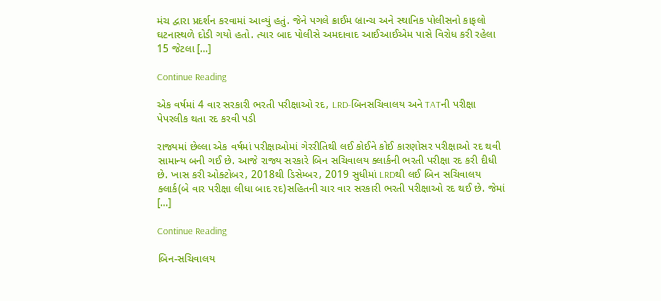મંચ દ્વારા પ્રદર્શન કરવામાં આવ્યું હતું. જેને પગલે ક્રાઈમ બ્રાન્ચ અને સ્થાનિક પોલીસનો કાફલો ઘટનાસ્થળે દોડી ગયો હતો. ત્યાર બાદ પોલીસે અમદાવાદ આઈઆઈએમ પાસે વિરોધ કરી રહેલા 15 જેટલા […]

Continue Reading

એક વર્ષમાં 4 વાર સરકારી ભરતી પરીક્ષાઓ રદ, LRD-બિનસચિવાલય અને TATની પરીક્ષા પેપરલીક થતા રદ કરવી પડી

રાજ્યમાં છેલ્લા એક વર્ષમાં પરીક્ષાઓમાં ગેરરીતિથી લઈ કોઈને કોઈ કારણોસર પરીક્ષાઓ રદ થવી સામાન્ય બની ગઈ છે. આજે રાજ્ય સરકારે બિન સચિવાલય ક્લાર્કની ભરતી પરીક્ષા રદ કરી દીધી છે. ખાસ કરી ઓક્ટોબર, 2018થી ડિસેમ્બર, 2019 સુધીમાં LRDથી લઈ બિન સચિવાલય ક્લાર્ક(બે વાર પરીક્ષા લીધા બાદ રદ)સહિતની ચાર વાર સરકારી ભરતી પરીક્ષાઓ રદ થઈ છે. જેમાં […]

Continue Reading

બિન-સચિવાલય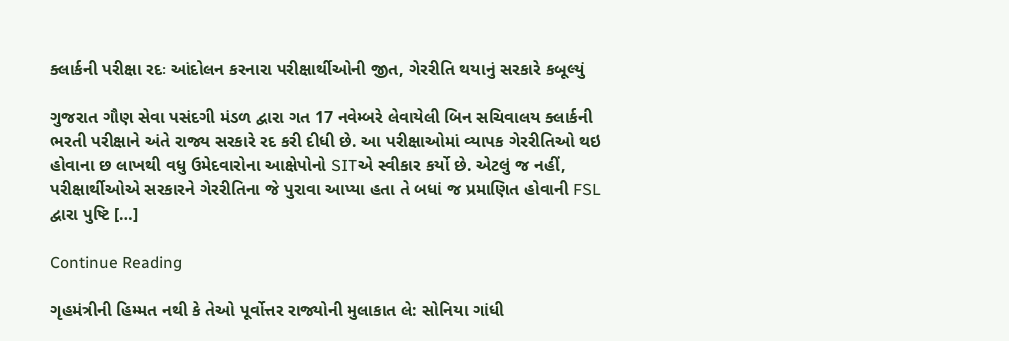ક્લાર્કની પરીક્ષા રદઃ આંદોલન કરનારા પરીક્ષાર્થીઓની જીત, ગેરરીતિ થયાનું સરકારે કબૂલ્યું

ગુજરાત ગૌણ સેવા પસંદગી મંડળ દ્વારા ગત 17 નવેમ્બરે લેવાયેલી બિન સચિવાલય ક્લાર્કની ભરતી પરીક્ષાને અંતે રાજ્ય સરકારે રદ કરી દીધી છે. આ પરીક્ષાઓમાં વ્યાપક ગેરરીતિઓ થઇ હોવાના છ લાખથી વધુ ઉમેદવારોના આક્ષેપોનો SITએ સ્વીકાર કર્યો છે. એટલું જ નહીં, પરીક્ષાર્થીઓએ સરકારને ગેરરીતિના જે પુરાવા આપ્યા હતા તે બધાં જ પ્રમાણિત હોવાની FSL દ્વારા પુષ્ટિ […]

Continue Reading

ગૃહમંત્રીની હિમ્મત નથી કે તેઓ પૂર્વોત્તર રાજ્યોની મુલાકાત લે: સોનિયા ગાંધી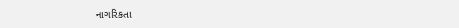નાગરિકતા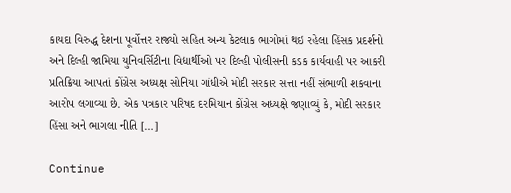કાયદા વિરુદ્ધ દેશના પૂર્વોત્તર રાજ્યો સહિત અન્ય કેટલાક ભાગોમાં થઇ રહેલા હિંસક પ્રદર્શનો અને દિલ્હી જામિયા યુનિવર્સિટીના વિદ્યાર્થીઓ પર દિલ્હી પોલીસની કડક કાર્યવાહી પર આકરી પ્રતિક્રિયા આપતાં કોંગ્રેસ અધ્યક્ષ સોનિયા ગાંધીએ મોદી સરકાર સત્તા નહીં સંભાળી શકવાના આરોપ લગાવ્યા છે. એક પત્રકાર પરિષદ દરમિયાન કોંગ્રેસ અધ્યક્ષે જણાવ્યું કે, મોદી સરકાર હિંસા અને ભાગલા નીતિ […]

Continue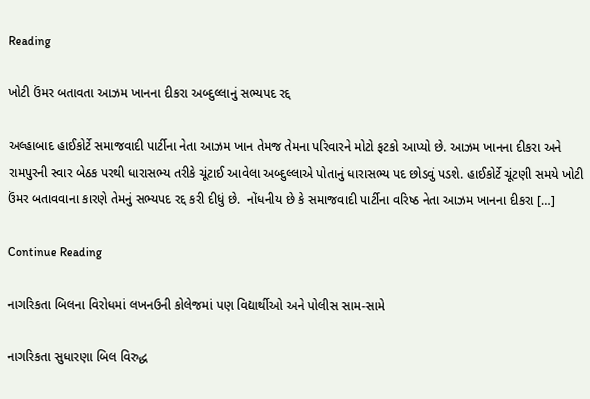Reading

ખોટી ઉંમર બતાવતા આઝમ ખાનના દીકરા અબ્દુલ્લાનું સભ્યપદ રદ્દ

અલ્હાબાદ હાઈકોર્ટે સમાજવાદી પાર્ટીના નેતા આઝમ ખાન તેમજ તેમના પરિવારને મોટો ફટકો આપ્યો છે. આઝમ ખાનના દીકરા અને રામપુરની સ્વાર બેઠક પરથી ધારાસભ્ય તરીકે ચૂંટાઈ આવેલા અબ્દુલ્લાએ પોતાનું ધારાસભ્ય પદ છોડવું પડશે. હાઈકોર્ટે ચૂંટણી સમયે ખોટી ઉંમર બતાવવાના કારણે તેમનું સભ્યપદ રદ્દ કરી દીધું છે.  નોંધનીય છે કે સમાજવાદી પાર્ટીના વરિષ્ઠ નેતા આઝમ ખાનના દીકરા […]

Continue Reading

નાગરિકતા બિલના વિરોધમાં લખનઉની કોલેજમાં પણ વિદ્યાર્થીઓ અને પોલીસ સામ-સામે

નાગરિકતા સુધારણા બિલ વિરુદ્ધ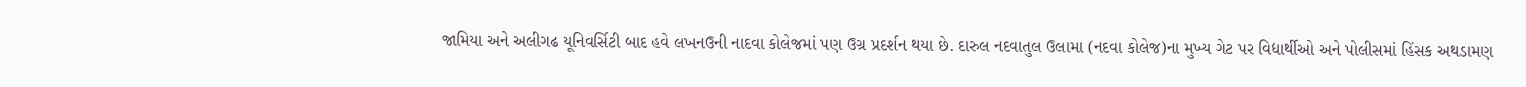જામિયા અને અલીગઢ યૂનિવર્સિટી બાદ હવે લખનઉની નાદવા કોલેજમાં પણ ઉગ્ર પ્રદર્શન થયા છે. દારુલ નદવાતુલ ઉલામા (નદવા કોલેજ)ના મુખ્ય ગેટ પર વિદ્યાર્થીઓ અને પોલીસમાં હિંસક અથડામણ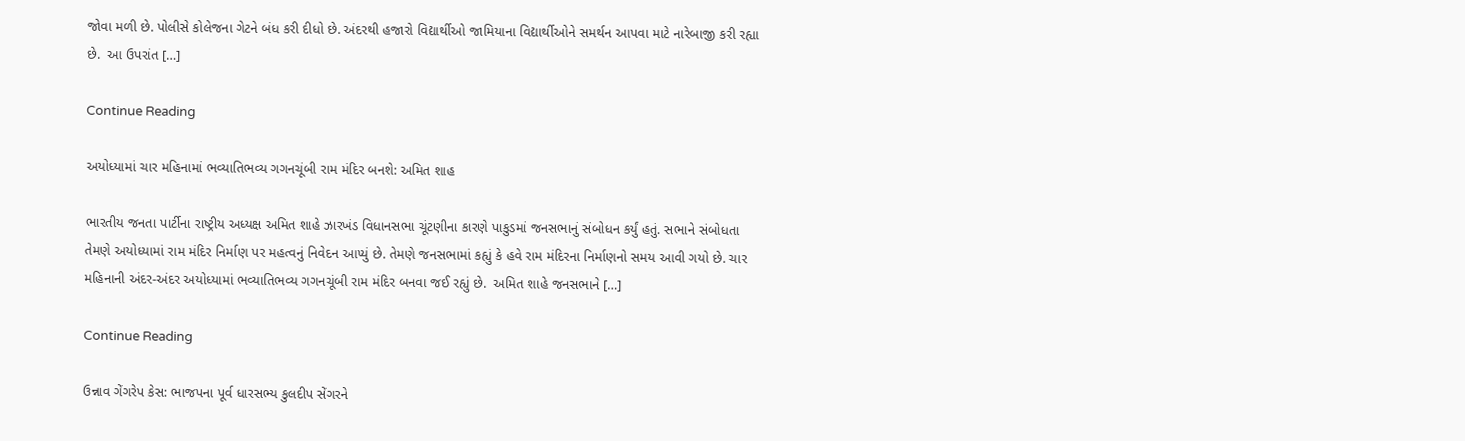જોવા મળી છે. પોલીસે કોલેજના ગેટને બંધ કરી દીધો છે. અંદરથી હજારો વિદ્યાર્થીઓ જામિયાના વિદ્યાર્થીઓને સમર્થન આપવા માટે નારેબાજી કરી રહ્યા છે.  આ ઉપરાંત […]

Continue Reading

અયોધ્યામાં ચાર મહિનામાં ભવ્યાતિભવ્ય ગગનચૂંબી રામ મંદિર બનશે: અમિત શાહ

ભારતીય જનતા પાર્ટીના રાષ્ટ્રીય અધ્યક્ષ અમિત શાહે ઝારખંડ વિધાનસભા ચૂંટણીના કારણે પાકુડમાં જનસભાનું સંબોધન કર્યું હતું. સભાને સંબોધતા તેમણે અયોધ્યામાં રામ મંદિર નિર્માણ પર મહત્વનું નિવેદન આપ્યું છે. તેમણે જનસભામાં કહ્યું કે હવે રામ મંદિરના નિર્માણનો સમય આવી ગયો છે. ચાર મહિનાની અંદર-અંદર અયોધ્યામાં ભવ્યાતિભવ્ય ગગનચૂંબી રામ મંદિર બનવા જઈ રહ્યું છે.  અમિત શાહે જનસભાને […]

Continue Reading

ઉન્નાવ ગેંગરેપ કેસ: ભાજપના પૂર્વ ધારસભ્ય કુલદીપ સેંગરને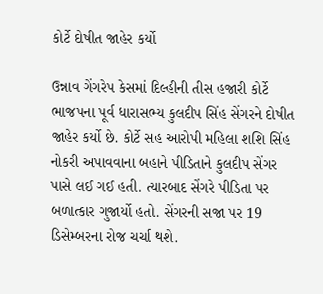કોર્ટે દોષીત જાહેર કર્યો

ઉન્નાવ ગેંગરેપ કેસમાં દિલ્હીની તીસ હજારી કોર્ટે ભાજપના પૂર્વ ધારાસભ્ય કુલદીપ સિંહ સેંગરને દોષીત જાહેર કર્યો છે. કોર્ટે સહ આરોપી મહિલા શશિ સિંહ નોકરી અપાવવાના બહાને પીડિતાને કુલદીપ સેંગર પાસે લઈ ગઈ હતી. ત્યારબાદ સેંગરે પીડિતા પર બળાત્કાર ગુજાર્યો હતો. સેંગરની સજા પર 19 ડિસેમ્બરના રોજ ચર્ચા થશે.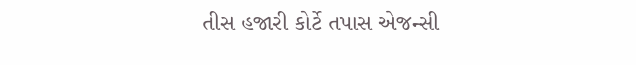તીસ હજારી કોર્ટે તપાસ એજન્સી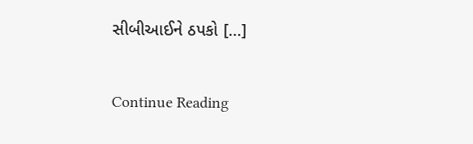સીબીઆઈને ઠપકો […]

Continue Reading